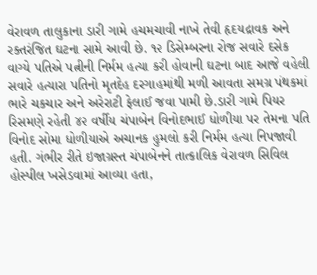વેરાવળ તાલુકાના ડારી ગામે હચમચાવી નાખે તેવી હૃદયદ્રાવક અને રક્તરંજિત ઘટના સામે આવી છે. ૧૨ ડિસેમ્બરના રોજ સવારે દસેક વાગ્યે પતિએ પત્નીની નિર્મમ હત્યા કરી હોવાની ઘટના બાદ આજે વહેલી સવારે હત્યારા પતિનો મૃતદેહ દરગાહમાંથી મળી આવતા સમગ્ર પંથકમાં ભારે ચકચાર અને અરેરાટી ફેલાઈ જવા પામી છે.ડારી ગામે પિયર રિસમણે રહેતી ૪૨ વર્ષીય ચંપાબેન વિનોદભાઈ ધોળીયા પર તેમના પતિ વિનોદ સોમા ધોળીયાએ અચાનક હુમલો કરી નિર્મમ હત્યા નિપજાવી હતી. ગંભીર રીતે ઇજાગ્રસ્ત ચંપાબેનને તાત્કાલિક વેરાવળ સિવિલ હોસ્પીલ ખસેડવામાં આવ્યા હતા,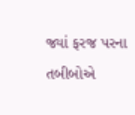જ્યાં ફરજ પરના તબીબોએ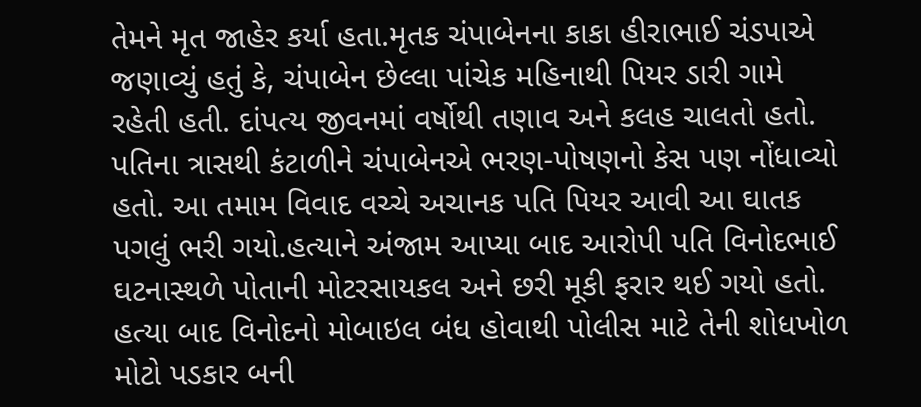તેમને મૃત જાહેર કર્યા હતા.મૃતક ચંપાબેનના કાકા હીરાભાઈ ચંડપાએ જણાવ્યું હતું કે, ચંપાબેન છેલ્લા પાંચેક મહિનાથી પિયર ડારી ગામે રહેતી હતી. દાંપત્ય જીવનમાં વર્ષોથી તણાવ અને કલહ ચાલતો હતો. પતિના ત્રાસથી કંટાળીને ચંપાબેનએ ભરણ-પોષણનો કેસ પણ નોંધાવ્યો હતો. આ તમામ વિવાદ વચ્ચે અચાનક પતિ પિયર આવી આ ઘાતક પગલું ભરી ગયો.હત્યાને અંજામ આપ્યા બાદ આરોપી પતિ વિનોદભાઈ ઘટનાસ્થળે પોતાની મોટરસાયકલ અને છરી મૂકી ફરાર થઈ ગયો હતો. હત્યા બાદ વિનોદનો મોબાઇલ બંધ હોવાથી પોલીસ માટે તેની શોધખોળ મોટો પડકાર બની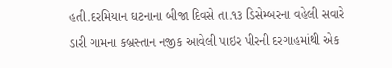હતી.દરમિયાન ઘટનાના બીજા દિવસે તા.૧૩ ડિસેમ્બરના વહેલી સવારે ડારી ગામના કબ્રસ્તાન નજીક આવેલી પાઇર પીરની દરગાહમાંથી એક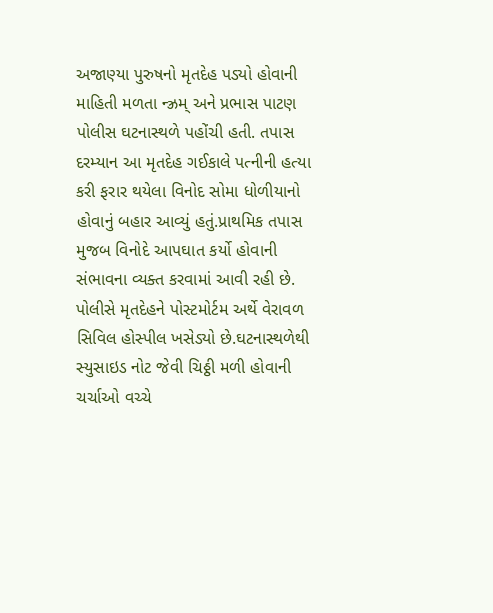અજાણ્યા પુરુષનો મૃતદેહ પડ્યો હોવાની માહિતી મળતા ન્ઝ્રમ્ અને પ્રભાસ પાટણ પોલીસ ઘટનાસ્થળે પહોંચી હતી. તપાસ દરમ્યાન આ મૃતદેહ ગઈકાલે પત્નીની હત્યા કરી ફરાર થયેલા વિનોદ સોમા ધોળીયાનો હોવાનું બહાર આવ્યું હતું.પ્રાથમિક તપાસ મુજબ વિનોદે આપઘાત કર્યો હોવાની સંભાવના વ્યક્ત કરવામાં આવી રહી છે. પોલીસે મૃતદેહને પોસ્ટમોર્ટમ અર્થે વેરાવળ સિવિલ હોસ્પીલ ખસેડ્યો છે.ઘટનાસ્થળેથી સ્યુસાઇડ નોટ જેવી ચિઠ્ઠી મળી હોવાની ચર્ચાઓ વચ્ચે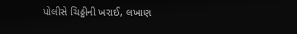પોલીસે ચિઠ્ઠીની ખરાઈ, લખાણ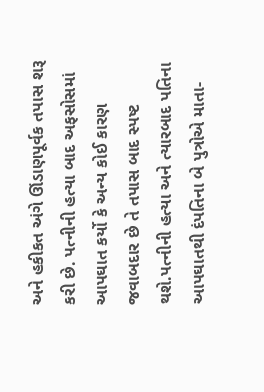અને હકીકત અંગે ઊંડાણપૂર્વક તપાસ શરૂ કરી છે. પત્નીની હત્યા બાદ અફસોસમાં આપઘાત કર્યો કે અન્ય કોઈ કારણ જવાબદાર છે તે તપાસ બાદ સ્પષ્ટ થશે.પત્નીની હત્યા અને ત્યારબાદ પતિના આપઘાતથી દંપતિના બે પુત્રોએ માતા-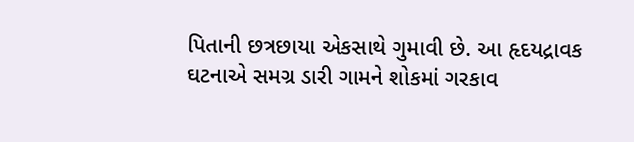પિતાની છત્રછાયા એકસાથે ગુમાવી છે. આ હૃદયદ્રાવક ઘટનાએ સમગ્ર ડારી ગામને શોકમાં ગરકાવ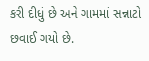કરી દીધું છે અને ગામમાં સન્નાટો છવાઈ ગયો છે.